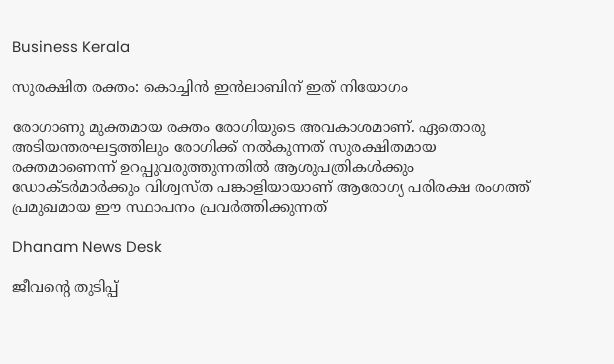Business Kerala

സുരക്ഷിത രക്തം: കൊച്ചിന്‍ ഇന്‍ലാബിന് ഇത് നിയോഗം

രോഗാണു മുക്തമായ രക്തം രോഗിയുടെ അവകാശമാണ്. ഏതൊരു അടിയന്തരഘട്ടത്തിലും രോഗിക്ക് നല്‍കുന്നത് സുരക്ഷിതമായ രക്തമാണെന്ന് ഉറപ്പുവരുത്തുന്നതില്‍ ആശുപത്രികള്‍ക്കും ഡോക്ടര്‍മാര്‍ക്കും വിശ്വസ്ത പങ്കാളിയായാണ് ആരോഗ്യ പരിരക്ഷ രംഗത്ത് പ്രമുഖമായ ഈ സ്ഥാപനം പ്രവര്‍ത്തിക്കുന്നത്

Dhanam News Desk

ജീവന്റെ തുടിപ്പ്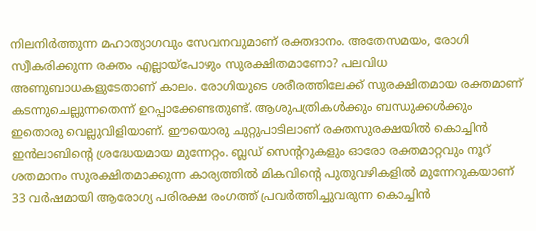നിലനിര്‍ത്തുന്ന മഹാത്യാഗവും സേവനവുമാണ് രക്തദാനം. അതേസമയം, രോഗി സ്വീകരിക്കുന്ന രക്തം എല്ലായ്പോഴും സുരക്ഷിതമാണോ? പലവിധ അണുബാധകളുടേതാണ് കാലം. രോഗിയുടെ ശരീരത്തിലേക്ക് സുരക്ഷിതമായ രക്തമാണ് കടന്നുചെല്ലുന്നതെന്ന് ഉറപ്പാക്കേണ്ടതുണ്ട്. ആശുപത്രികള്‍ക്കും ബന്ധുക്കള്‍ക്കും ഇതൊരു വെല്ലുവിളിയാണ്. ഈയൊരു ചുറ്റുപാടിലാണ് രക്തസുരക്ഷയില്‍ കൊച്ചിന്‍ ഇന്‍ലാബിന്റെ ശ്രദ്ധേയമായ മുന്നേറ്റം. ബ്ലഡ് സെന്ററുകളും ഓരോ രക്തമാറ്റവും നൂറ് ശതമാനം സുരക്ഷിതമാക്കുന്ന കാര്യത്തില്‍ മികവിന്റെ പുതുവഴികളില്‍ മുന്നേറുകയാണ് 33 വര്‍ഷമായി ആരോഗ്യ പരിരക്ഷ രംഗത്ത് പ്രവര്‍ത്തിച്ചുവരുന്ന കൊച്ചിന്‍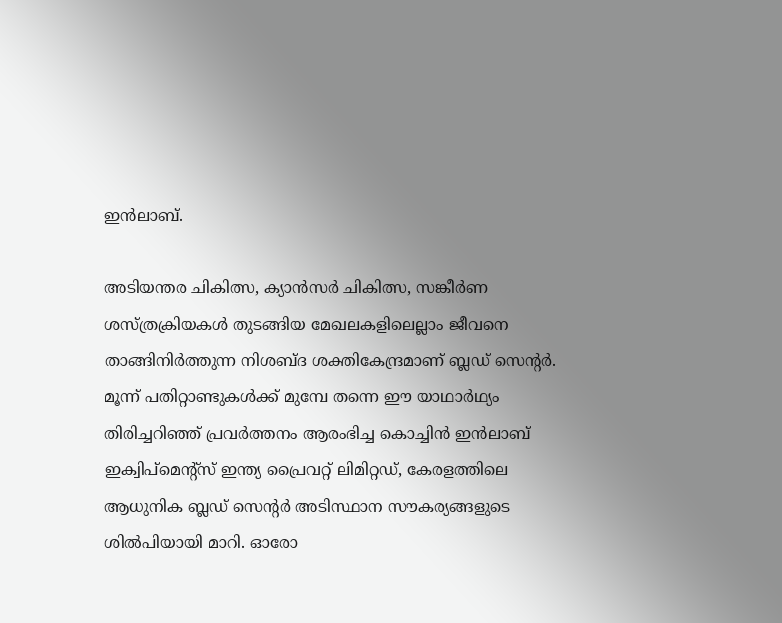ഇന്‍ലാബ്.

അടിയന്തര ചികിത്സ, ക്യാന്‍സര്‍ ചികിത്സ, സങ്കീര്‍ണ ശസ്ത്രക്രിയകള്‍ തുടങ്ങിയ മേഖലകളിലെല്ലാം ജീവനെ താങ്ങിനിര്‍ത്തുന്ന നിശബ്ദ ശക്തികേന്ദ്രമാണ് ബ്ലഡ് സെന്റര്‍. മൂന്ന് പതിറ്റാണ്ടുകള്‍ക്ക് മുമ്പേ തന്നെ ഈ യാഥാര്‍ഥ്യം തിരിച്ചറിഞ്ഞ് പ്രവര്‍ത്തനം ആരംഭിച്ച കൊച്ചിന്‍ ഇന്‍ലാബ് ഇക്വിപ്മെന്റ്സ് ഇന്ത്യ പ്രൈവറ്റ് ലിമിറ്റഡ്, കേരളത്തിലെ ആധുനിക ബ്ലഡ് സെന്റര്‍ അടിസ്ഥാന സൗകര്യങ്ങളുടെ ശില്‍പിയായി മാറി. ഓരോ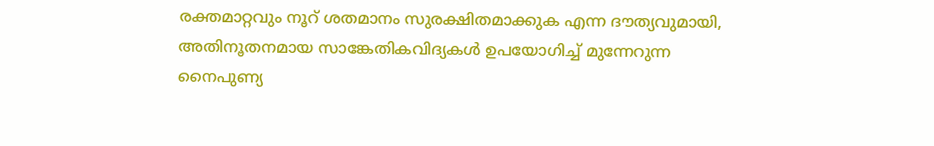രക്തമാറ്റവും നൂറ് ശതമാനം സുരക്ഷിതമാക്കുക എന്ന ദൗത്യവുമായി, അതിനൂതനമായ സാങ്കേതികവിദ്യകള്‍ ഉപയോഗിച്ച് മുന്നേറുന്ന നൈപുണ്യ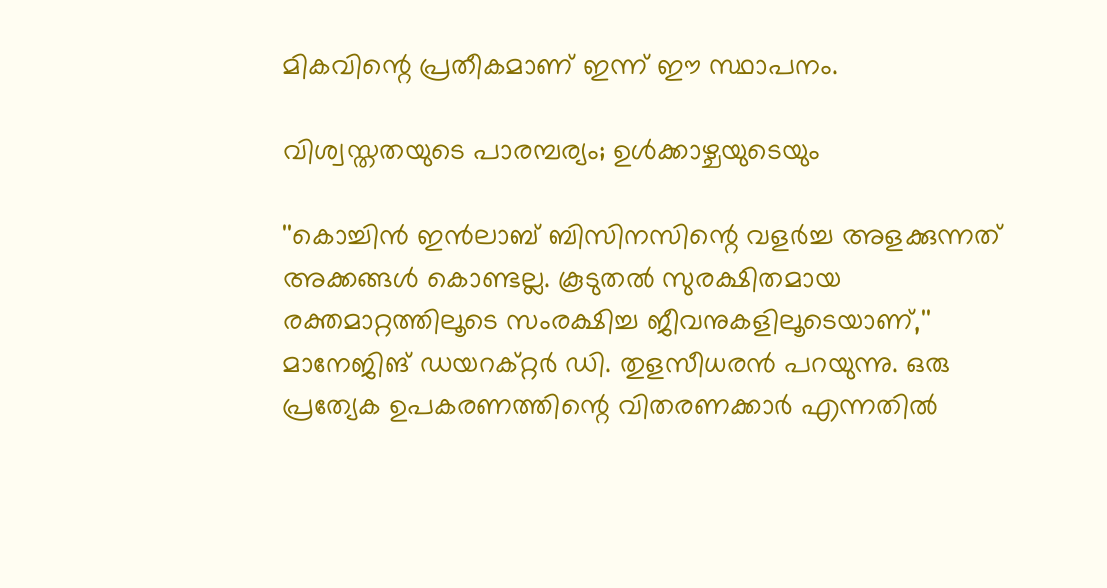മികവിന്റെ പ്രതീകമാണ് ഇന്ന് ഈ സ്ഥാപനം.

വിശ്വസ്തതയുടെ പാരമ്പര്യം; ഉള്‍ക്കാഴ്ചയുടെയും

''കൊച്ചിന്‍ ഇന്‍ലാബ് ബിസിനസിന്റെ വളര്‍ച്ച അളക്കുന്നത് അക്കങ്ങള്‍ കൊണ്ടല്ല. കൂടുതല്‍ സുരക്ഷിതമായ രക്തമാറ്റത്തിലൂടെ സംരക്ഷിച്ച ജീവനുകളിലൂടെയാണ്,'' മാനേജിങ് ഡയറക്റ്റര്‍ ഡി. തുളസീധരന്‍ പറയുന്നു. ഒരു പ്രത്യേക ഉപകരണത്തിന്റെ വിതരണക്കാര്‍ എന്നതില്‍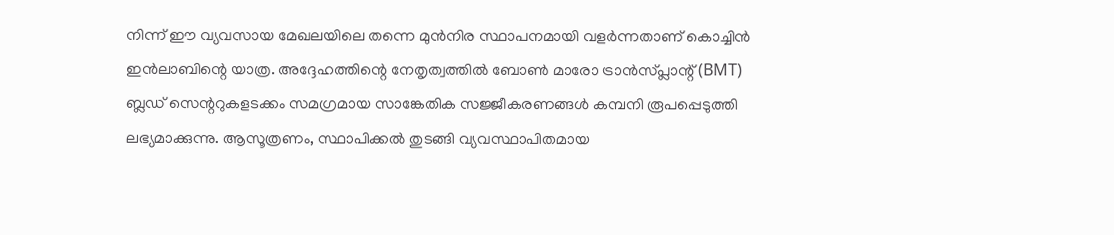നിന്ന് ഈ വ്യവസായ മേഖലയിലെ തന്നെ മുന്‍നിര സ്ഥാപനമായി വളര്‍ന്നതാണ് കൊച്ചിന്‍ ഇന്‍ലാബിന്റെ യാത്ര. അദ്ദേഹത്തിന്റെ നേതൃത്വത്തില്‍ ബോണ്‍ മാരോ ട്രാന്‍സ്പ്ലാന്റ് (BMT) ബ്ലഡ് സെന്ററുകളടക്കം സമഗ്രമായ സാങ്കേതിക സജ്ജീകരണങ്ങള്‍ കമ്പനി രൂപപ്പെടുത്തി ലഭ്യമാക്കുന്നു. ആസൂത്രണം, സ്ഥാപിക്കല്‍ തുടങ്ങി വ്യവസ്ഥാപിതമായ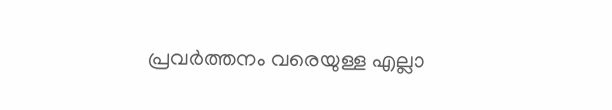പ്രവര്‍ത്തനം വരെയുള്ള എല്ലാ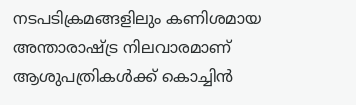നടപടിക്രമങ്ങളിലും കണിശമായ അന്താരാഷ്ട്ര നിലവാരമാണ് ആശുപത്രികള്‍ക്ക് കൊച്ചിന്‍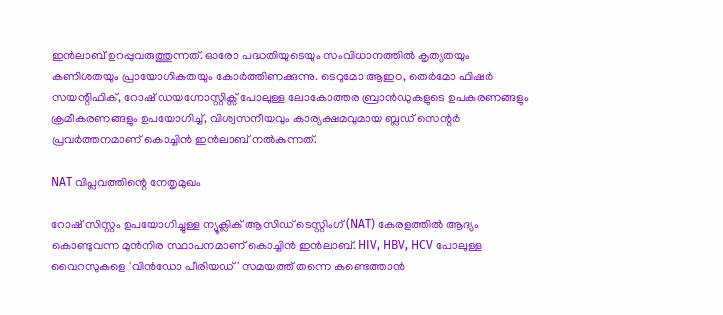ഇന്‍ലാബ് ഉറപ്പുവരുത്തുന്നത്. ഓരോ പദ്ധതിയുടെയും സംവിധാനത്തില്‍ കൃത്യതയും കണിശതയും പ്രായോഗികതയും കോര്‍ത്തിണക്കുന്നു. ടെറുമോ ആഇഠ, തെര്‍മോ ഫിഷര്‍ സയന്റിഫിക്, റോഷ് ഡയഗ്നോസ്റ്റിക്സ് പോലുള്ള ലോകോത്തര ബ്രാന്‍ഡുകളുടെ ഉപകരണങ്ങളും ക്രമീകരണങ്ങളും ഉപയോഗിച്ച്, വിശ്വസനീയവും കാര്യക്ഷമവുമായ ബ്ലഡ് സെന്റര്‍ പ്രവര്‍ത്തനമാണ് കൊച്ചിന്‍ ഇന്‍ലാബ് നല്‍കുന്നത്.

NAT വിപ്ലവത്തിന്റെ നേതൃമുഖം

റോഷ് സിസ്റ്റം ഉപയോഗിച്ചുള്ള ന്യൂക്ലിക് ആസിഡ് ടെസ്റ്റിംഗ് (NAT) കേരളത്തില്‍ ആദ്യം കൊണ്ടുവന്ന മുന്‍നിര സ്ഥാപനമാണ് കൊച്ചിന്‍ ഇന്‍ലാബ്. HIV, HBV, HCV പോലുള്ള വൈറസുകളെ 'വിന്‍ഡോ പീരിയഡ്' സമയത്ത് തന്നെ കണ്ടെത്താന്‍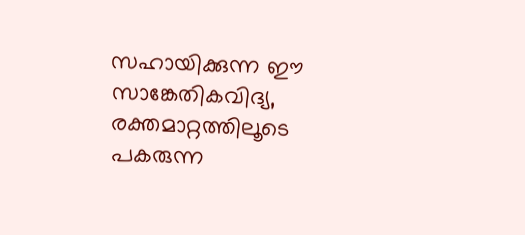സഹായിക്കുന്ന ഈ സാങ്കേതികവിദ്യ, രക്തമാറ്റത്തിലൂടെ പകരുന്ന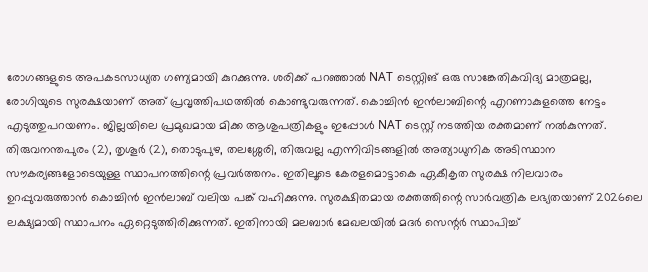രോഗങ്ങളുടെ അപകടസാധ്യത ഗണ്യമായി കുറക്കുന്നു. ശരിക്ക് പറഞ്ഞാല്‍ NAT ടെസ്റ്റിങ് ഒരു സാങ്കേതികവിദ്യ മാത്രമല്ല, രോഗിയുടെ സുരക്ഷയാണ് അത് പ്രവൃത്തിപഥത്തില്‍ കൊണ്ടുവരുന്നത്. കൊച്ചിന്‍ ഇന്‍ലാബിന്റെ എറണാകുളത്തെ നേട്ടം എടുത്തുപറയണം. ജില്ലയിലെ പ്രമുഖമായ മിക്ക ആശുപത്രികളും ഇപ്പോള്‍ NAT ടെസ്റ്റ് നടത്തിയ രക്തമാണ് നല്‍കുന്നത്. തിരുവനന്തപുരം (2), തൃശൂര്‍ (2), തൊടുപുഴ, തലശ്ശേരി, തിരുവല്ല എന്നിവിടങ്ങളില്‍ അത്യാധുനിക അടിസ്ഥാന സൗകര്യങ്ങളോടെയുള്ള സ്ഥാപനത്തിന്റെ പ്രവര്‍ത്തനം. ഇതിലൂടെ കേരളമൊട്ടാകെ ഏകീകൃത സുരക്ഷ നിലവാരം ഉറപ്പുവരുത്താന്‍ കൊച്ചിന്‍ ഇന്‍ലാബ് വലിയ പങ്ക് വഹിക്കുന്നു. സുരക്ഷിതമായ രക്തത്തിന്റെ സാര്‍വത്രിക ലഭ്യതയാണ് 2026ലെ ലക്ഷ്യമായി സ്ഥാപനം ഏറ്റെടുത്തിരിക്കുന്നത്. ഇതിനായി മലബാര്‍ മേഖലയില്‍ മദര്‍ സെന്റര്‍ സ്ഥാപിച്ച്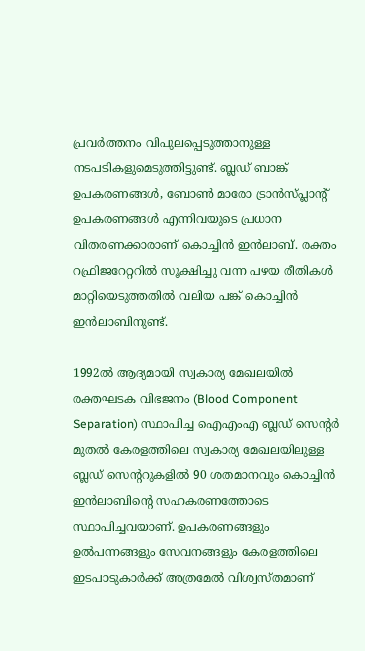പ്രവര്‍ത്തനം വിപുലപ്പെടുത്താനുള്ള നടപടികളുമെടുത്തിട്ടുണ്ട്. ബ്ലഡ് ബാങ്ക് ഉപകരണങ്ങള്‍, ബോണ്‍ മാരോ ട്രാന്‍സ്പ്ലാന്റ് ഉപകരണങ്ങള്‍ എന്നിവയുടെ പ്രധാന വിതരണക്കാരാണ് കൊച്ചിന്‍ ഇന്‍ലാബ്. രക്തം റഫ്രിജറേറ്ററില്‍ സൂക്ഷിച്ചു വന്ന പഴയ രീതികള്‍ മാറ്റിയെടുത്തതില്‍ വലിയ പങ്ക് കൊച്ചിന്‍ ഇന്‍ലാബിനുണ്ട്.

1992ല്‍ ആദ്യമായി സ്വകാര്യ മേഖലയില്‍ രക്തഘടക വിഭജനം (Blood Component Separation) സ്ഥാപിച്ച ഐഎംഎ ബ്ലഡ് സെന്റര്‍ മുതല്‍ കേരളത്തിലെ സ്വകാര്യ മേഖലയിലുള്ള ബ്ലഡ് സെന്ററുകളില്‍ 90 ശതമാനവും കൊച്ചിന്‍ ഇന്‍ലാബിന്റെ സഹകരണത്തോടെ സ്ഥാപിച്ചവയാണ്. ഉപകരണങ്ങളും ഉല്‍പന്നങ്ങളും സേവനങ്ങളും കേരളത്തിലെ ഇടപാടുകാര്‍ക്ക് അത്രമേല്‍ വിശ്വസ്തമാണ്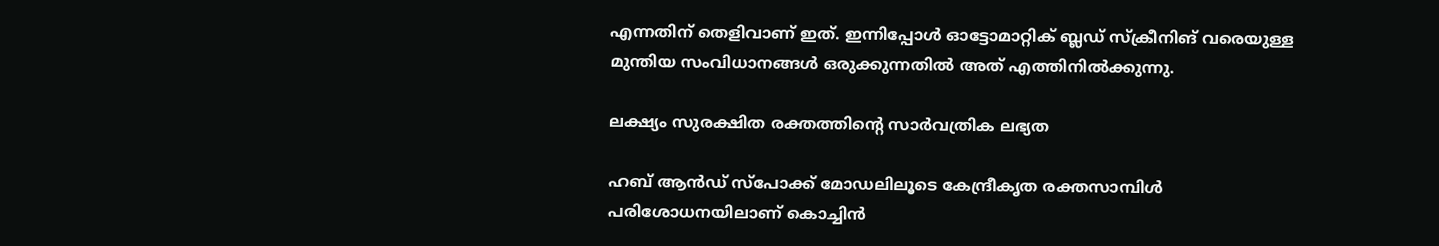എന്നതിന് തെളിവാണ് ഇത്. ഇന്നിപ്പോള്‍ ഓട്ടോമാറ്റിക് ബ്ലഡ് സ്‌ക്രീനിങ് വരെയുള്ള മുന്തിയ സംവിധാനങ്ങള്‍ ഒരുക്കുന്നതില്‍ അത് എത്തിനില്‍ക്കുന്നു.

ലക്ഷ്യം സുരക്ഷിത രക്തത്തിന്റെ സാര്‍വത്രിക ലഭ്യത

ഹബ് ആന്‍ഡ് സ്പോക്ക് മോഡലിലൂടെ കേന്ദ്രീകൃത രക്തസാമ്പിള്‍ പരിശോധനയിലാണ് കൊച്ചിന്‍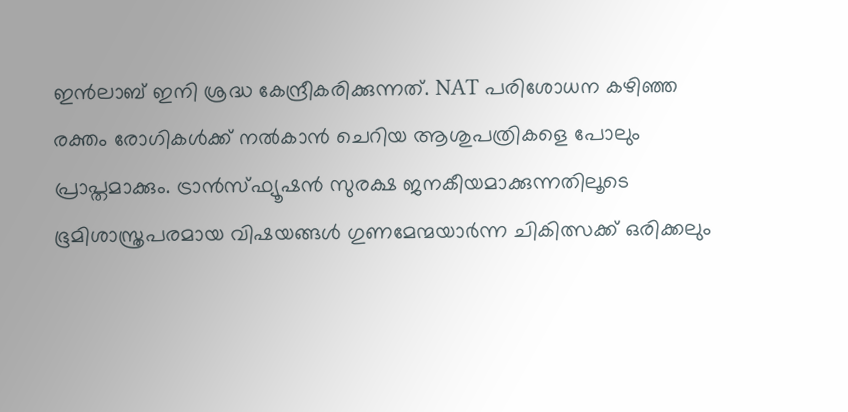ഇന്‍ലാബ് ഇനി ശ്രദ്ധ കേന്ദ്രീകരിക്കുന്നത്. NAT പരിശോധന കഴിഞ്ഞ രക്തം രോഗികള്‍ക്ക് നല്‍കാന്‍ ചെറിയ ആശുപത്രികളെ പോലും പ്രാപ്തമാക്കും. ട്രാന്‍സ്ഫ്യൂഷന്‍ സുരക്ഷ ജനകീയമാക്കുന്നതിലൂടെ ഭൂമിശാസ്ത്രപരമായ വിഷയങ്ങള്‍ ഗുണമേന്മയാര്‍ന്ന ചികിത്സക്ക് ഒരിക്കലും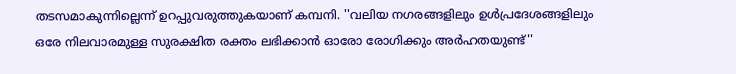തടസമാകുന്നില്ലെന്ന് ഉറപ്പുവരുത്തുകയാണ് കമ്പനി. ''വലിയ നഗരങ്ങളിലും ഉള്‍പ്രദേശങ്ങളിലും ഒരേ നിലവാരമുള്ള സുരക്ഷിത രക്തം ലഭിക്കാന്‍ ഓരോ രോഗിക്കും അര്‍ഹതയുണ്ട്''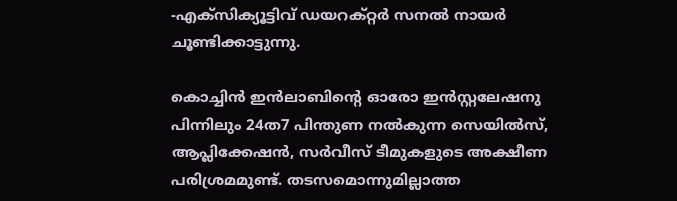-എക്‌സിക്യൂട്ടിവ് ഡയറക്റ്റര്‍ സനല്‍ നായര്‍ ചൂണ്ടിക്കാട്ടുന്നു.

കൊച്ചിന്‍ ഇന്‍ലാബിന്റെ ഓരോ ഇന്‍സ്റ്റലേഷനു പിന്നിലും 24ത7 പിന്തുണ നല്‍കുന്ന സെയില്‍സ്, ആപ്ലിക്കേഷന്‍, സര്‍വീസ് ടീമുകളുടെ അക്ഷീണ പരിശ്രമമുണ്ട്. തടസമൊന്നുമില്ലാത്ത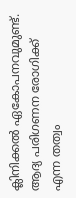ക്ലിനിക്കല്‍ ഏകോപനവുമുണ്ട്. ആദ്യ പരിഗണന രോഗിക്ക് എന്ന തത്വം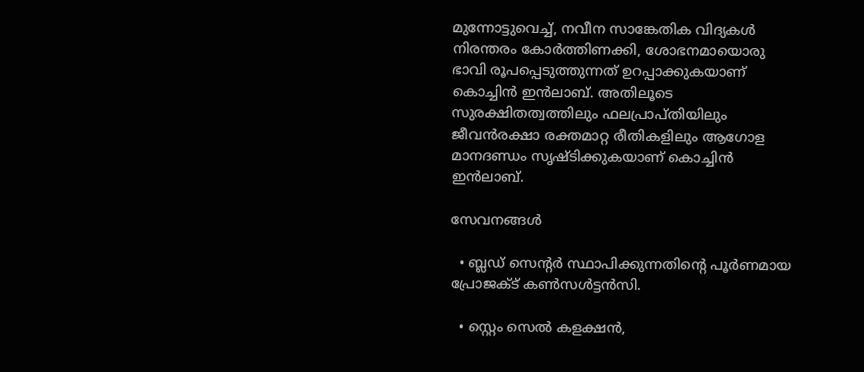മുന്നോട്ടുവെച്ച്, നവീന സാങ്കേതിക വിദ്യകള്‍ നിരന്തരം കോര്‍ത്തിണക്കി, ശോഭനമായൊരു ഭാവി രൂപപ്പെടുത്തുന്നത് ഉറപ്പാക്കുകയാണ് കൊച്ചിന്‍ ഇന്‍ലാബ്. അതിലൂടെ സുരക്ഷിതത്വത്തിലും ഫലപ്രാപ്തിയിലും ജീവന്‍രക്ഷാ രക്തമാറ്റ രീതികളിലും ആഗോള മാനദണ്ഡം സൃഷ്ടിക്കുകയാണ് കൊച്ചിന്‍ ഇന്‍ലാബ്.

സേവനങ്ങള്‍

  • ബ്ലഡ് സെന്റര്‍ സ്ഥാപിക്കുന്നതിന്റെ പൂര്‍ണമായ പ്രോജക്ട് കണ്‍സള്‍ട്ടന്‍സി.

  • സ്റ്റെം സെല്‍ കളക്ഷന്‍,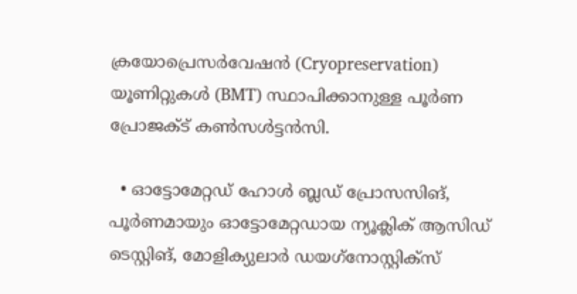ക്രയോപ്രെസര്‍വേഷന്‍ (Cryopreservation) യൂണിറ്റുകള്‍ (BMT) സ്ഥാപിക്കാനുള്ള പൂര്‍ണ പ്രോജക്ട് കണ്‍സള്‍ട്ടന്‍സി.

  • ഓട്ടോമേറ്റഡ് ഹോള്‍ ബ്ലഡ് പ്രോസസിങ്, പൂര്‍ണമായും ഓട്ടോമേറ്റഡായ ന്യൂക്ലിക് ആസിഡ് ടെസ്റ്റിങ്, മോളിക്യുലാര്‍ ഡയഗ്‌നോസ്റ്റിക്‌സ്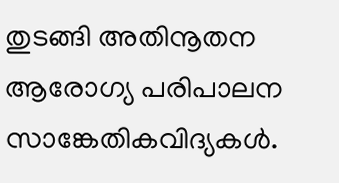തുടങ്ങി അതിനൂതന ആരോഗ്യ പരിപാലന സാങ്കേതികവിദ്യകള്‍.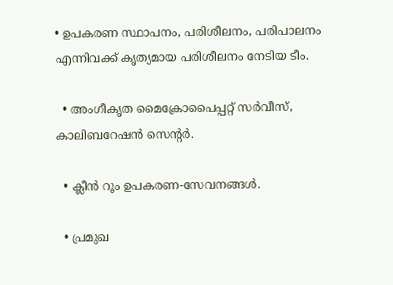• ഉപകരണ സ്ഥാപനം, പരിശീലനം, പരിപാലനം എന്നിവക്ക് കൃത്യമായ പരിശീലനം നേടിയ ടീം.

  • അംഗീകൃത മൈക്രോപൈപ്പറ്റ് സര്‍വീസ്, കാലിബറേഷന്‍ സെന്റര്‍.

  • ക്ലീന്‍ റൂം ഉപകരണ-സേവനങ്ങള്‍.

  • പ്രമുഖ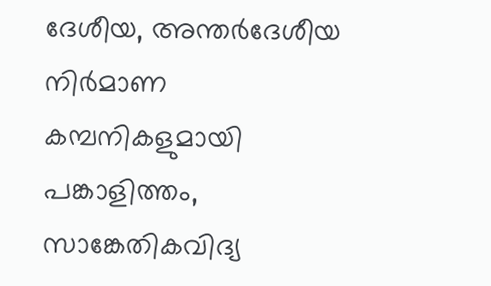ദേശീയ, അന്തര്‍ദേശീയ നിര്‍മാണ കമ്പനികളുമായി പങ്കാളിത്തം, സാങ്കേതികവിദ്യ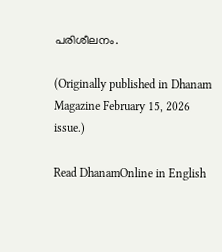പരിശീലനം.

(Originally published in Dhanam Magazine February 15, 2026 issue.)

Read DhanamOnline in English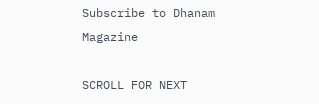Subscribe to Dhanam Magazine

SCROLL FOR NEXT